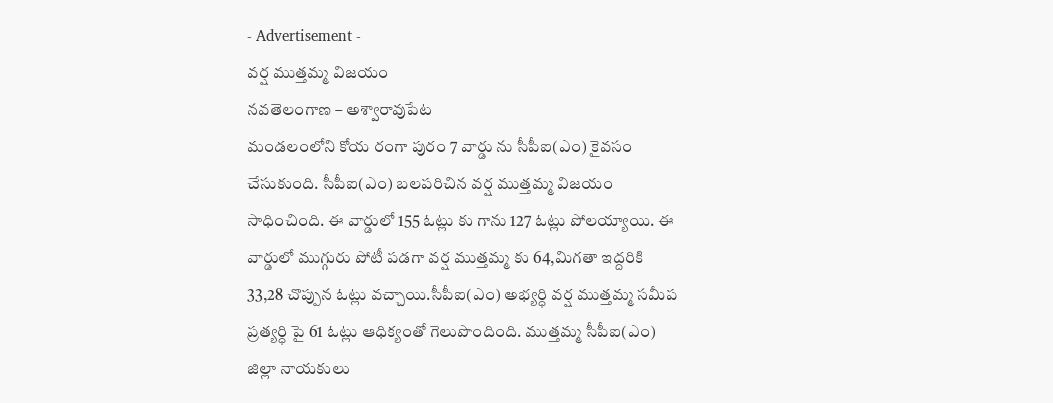- Advertisement -
వర్ష ముత్తమ్మ విజయం
నవతెలంగాణ – అశ్వారావుపేట
మండలంలోని కోయ రంగా పురం 7 వార్డు ను సీపీఐ(ఎం) కైవసం చేసుకుంది. సీపీఐ(ఎం) బలపరిచిన వర్ష ముత్తమ్మ విజయం సాధించింది. ఈ వార్డులో 155 ఓట్లు కు గాను 127 ఓట్లు పోలయ్యాయి. ఈ వార్డులో ముగ్గురు పోటీ పడగా వర్ష ముత్తమ్మ కు 64,మిగతా ఇద్దరికి 33,28 చొప్పున ఓట్లు వచ్చాయి.సీపీఐ(ఎం) అభ్యర్ధి వర్ష ముత్తమ్మ సమీప ప్రత్యర్ధి పై 61 ఓట్లు ఆధిక్యంతో గెలుపొందింది. ముత్తమ్మ సీపీఐ(ఎం) జిల్లా నాయకులు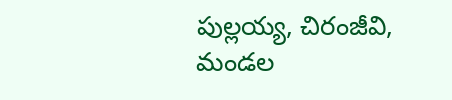పుల్లయ్య, చిరంజీవి, మండల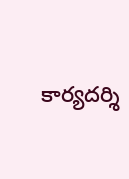కార్యదర్శి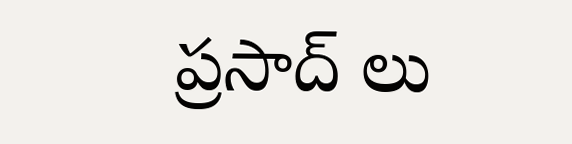ప్రసాద్ లు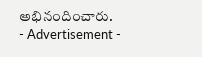అభినందించారు.
- Advertisement -